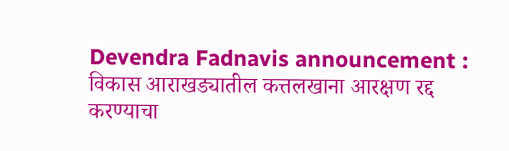Devendra Fadnavis announcement : विकास आराखड्यातील कत्तलखाना आरक्षण रद्द करण्याचा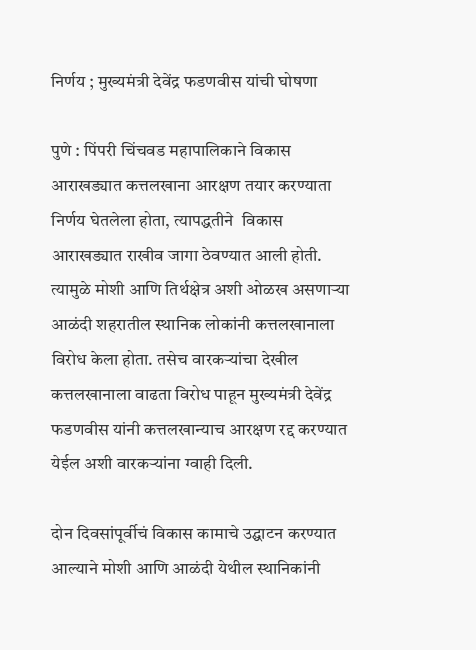निर्णय ; मुख्यमंत्री देवेंद्र फडणवीस यांची घोषणा

पुणे : पिंपरी चिंचवड महापालिकाने विकास आराखड्यात कत्तलखाना आरक्षण तयार करण्याता निर्णय घेतलेला होता, त्यापद्धतीने  विकास आराखड्यात राखीव जागा ठेवण्यात आली होती. त्यामुळे मोशी आणि तिर्थक्षेत्र अशी ओळख असणाऱ्या आळंदी शहरातील स्थानिक लोकांनी कत्तलखानाला विरोध केला होता. तसेच वारकऱ्यांचा देखील कत्तलखानाला वाढता विरोध पाहून मुख्यमंत्री देवेंद्र फडणवीस यांनी कत्तलखान्याच आरक्षण रद्द करण्यात येईल अशी वारकऱ्यांना ग्वाही दिली.

दोन दिवसांपूर्वीचं विकास कामाचे उद्घाटन करण्यात आल्याने मोशी आणि आळंदी येथील स्थानिकांनी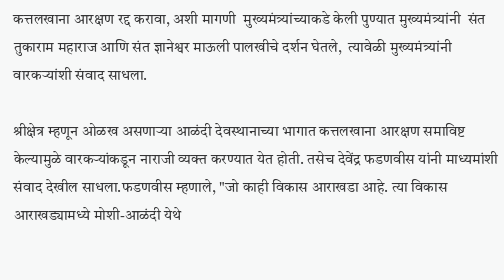कत्तलखाना आरक्षण रद्द करावा, अशी मागणी  मुख्यमंत्र्यांच्याकडे केली पुण्यात मुख्यमंत्र्यांनी  संत तुकाराम महाराज आणि संत ज्ञानेश्वर माऊली पालखीचे दर्शन घेतले,  त्यावेळी मुख्यमंत्र्यांनी वारकऱ्यांशी संवाद साधला.

श्रीक्षेत्र म्हणून ओळख असणाऱ्या आळंदी देवस्थानाच्या भागात कत्तलखाना आरक्षण समाविष्ट केल्यामुळे वारकऱ्यांकडून नाराजी व्यक्त करण्यात येत होती. तसेच देवेंद्र फडणवीस यांनी माध्यमांशी संवाद देखील साधला.फडणवीस म्हणाले, "जो काही विकास आराखडा आहे. त्या विकास आराखड्यामध्ये मोशी-आळंदी येथे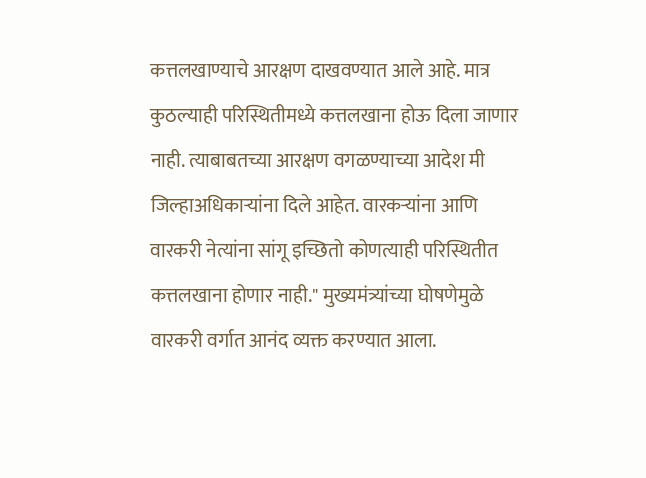कत्तलखाण्याचे आरक्षण दाखवण्यात आले आहे. मात्र कुठल्याही परिस्थितीमध्ये कत्तलखाना होऊ दिला जाणार नाही. त्याबाबतच्या आरक्षण वगळण्याच्या आदेश मी जिल्हाअधिकाऱ्यांना दिले आहेत. वारकऱ्यांना आणि वारकरी नेत्यांना सांगू इच्छितो कोणत्याही परिस्थितीत कत्तलखाना होणार नाही." मुख्यमंत्र्यांच्या घोषणेमुळे वारकरी वर्गात आनंद व्यक्त करण्यात आला.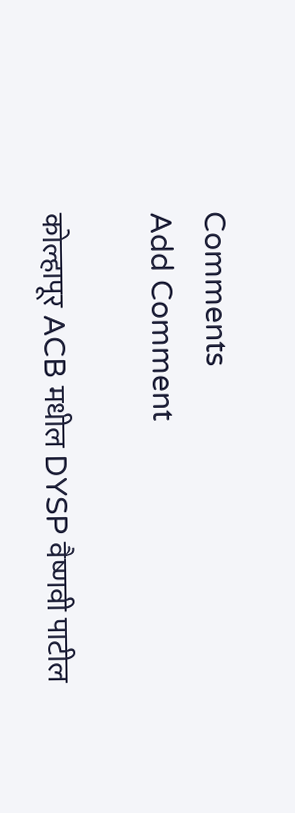Comments
Add Comment

कोल्हापूर ACB मधील DYSP वैष्णवी पाटील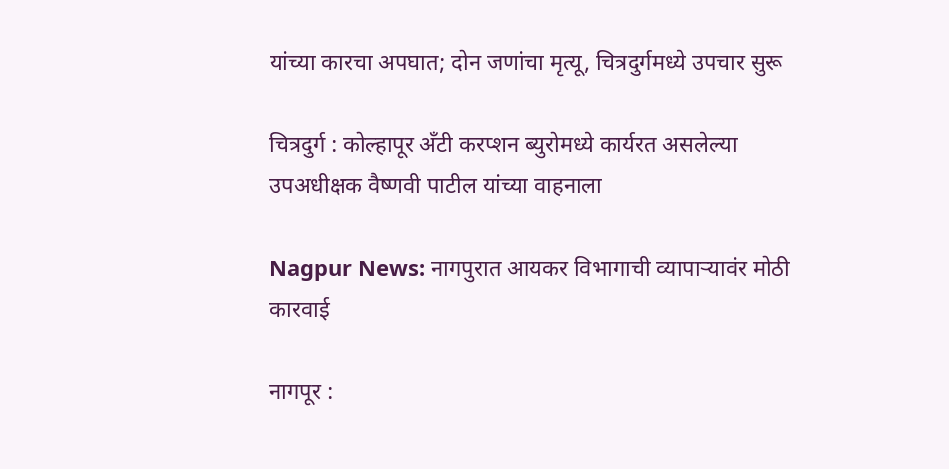यांच्या कारचा अपघात; दोन जणांचा मृत्यू, चित्रदुर्गमध्ये उपचार सुरू

चित्रदुर्ग : कोल्हापूर अँटी करप्शन ब्युरोमध्ये कार्यरत असलेल्या उपअधीक्षक वैष्णवी पाटील यांच्या वाहनाला

Nagpur News: नागपुरात आयकर विभागाची व्यापाऱ्यावंर मोठी कारवाई

नागपूर :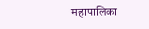महापालिका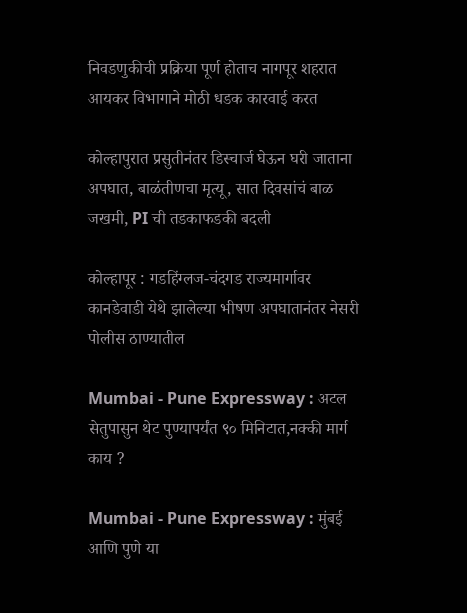निवडणुकीची प्रक्रिया पूर्ण होताच नागपूर शहरात आयकर विभागाने मोठी धडक कारवाई करत

कोल्हापुरात प्रसुतीनंतर डिस्चार्ज घेऊन घरी जाताना अपघात, बाळंतीणचा मृत्यू, सात दिवसांचं बाळ जखमी, PI ची तडकाफडकी बदली

कोल्हापूर : गडहिंग्लज-चंदगड राज्यमार्गावर कानडेवाडी येथे झालेल्या भीषण अपघातानंतर नेसरी पोलीस ठाण्यातील

Mumbai - Pune Expressway : अटल सेतुपासुन थेट पुण्यापर्यंत ९० मिनिटात,नक्की मार्ग काय ?

Mumbai - Pune Expressway : मुंबई आणि पुणे या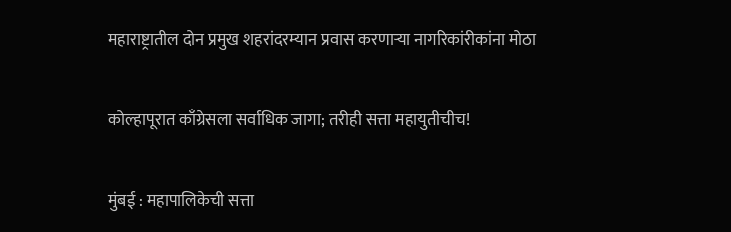महाराष्ट्रातील दोन प्रमुख शहरांदरम्यान प्रवास करणाऱ्या नागरिकांरीकांना मोठा

कोल्हापूरात काँग्रेसला सर्वाधिक जागा; तरीही सत्ता महायुतीचीच!

मुंबई : महापालिकेची सत्ता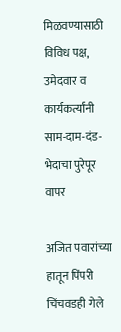मिळवण्यासाठी विविध पक्ष, उमेदवार व कार्यकर्त्यांनी साम-दाम-दंड-भेदाचा पुरेपूर वापर

अजित पवारांच्या हातून पिंपरी चिंचवडही गेले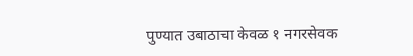पुण्यात उबाठाचा केवळ १ नगरसेवक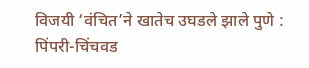विजयी ‘वंचित’ने खातेच उघडले झाले पुणे : पिंपरी-चिंचवड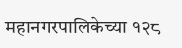महानगरपालिकेच्या १२८